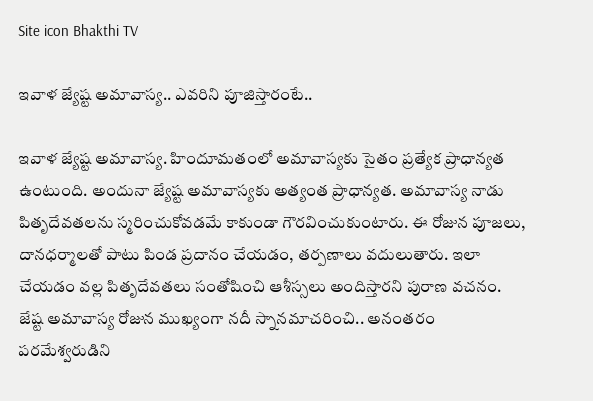Site icon Bhakthi TV

ఇవాళ జ్యేష్ట అమావాస్య.. ఎవరిని పూజిస్తారంటే..

ఇవాళ జ్యేష్ట అమావాస్య. హిందూమతంలో అమావాస్యకు సైతం ప్రత్యేక ప్రాధాన్యత ఉంటుంది. అందునా జ్యేష్ట అమావాస్యకు అత్యంత ప్రాధాన్యత. అమావాస్య నాడు పితృదేవతలను స్మరించుకోవడమే కాకుండా గౌరవించుకుంటారు. ఈ రోజున పూజలు, దానధర్మాలతో పాటు పిండ ప్రదానం చేయడం, తర్పణాలు వదులుతారు. ఇలా చేయడం వల్ల పితృదేవతలు సంతోషించి ఆశీస్సలు అందిస్తారని పురాణ వచనం. జేష్ట అమావాస్య రోజున ముఖ్యంగా నదీ స్నానమాచరించి.. అనంతరం పరమేశ్వరుడిని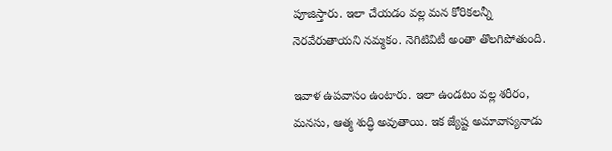పూజిస్తారు. ఇలా చేయడం వల్ల మన కోరికలన్నీ నెరవేరుతాయని నమ్మకం. నెగిటివిటీ అంతా తొలగిపోతుంది.

ఇవాళ ఉపవాసం ఉంటారు. ఇలా ఉండటం వల్ల శరీరం, మనసు, ఆత్మ శుద్ధి అవుతాయి. ఇక జ్యేష్ట అమావాస్యనాడు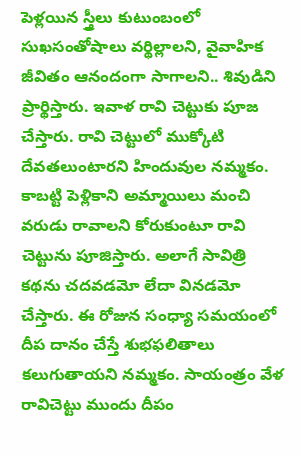పెళ్లయిన స్త్రీలు కుటుంబంలో సుఖసంతోషాలు వర్థిల్లాలని, వైవాహిక జీవితం ఆనందంగా సాగాలని.. శివుడిని ప్రార్థిస్తారు. ఇవాళ రావి చెట్టుకు పూజ చేస్తారు. రావి చెట్టులో ముక్కోటి దేవతలుంటారని హిందువుల నమ్మకం. కాబట్టి పెళ్లికాని అమ్మాయిలు మంచి వరుడు రావాలని కోరుకుంటూ రావి చెట్టును పూజిస్తారు. అలాగే సావిత్రి కథను చదవడమో లేదా వినడమో చేస్తారు. ఈ రోజున సంధ్యా సమయంలో దీప దానం చేస్తే శుభఫలితాలు కలుగుతాయని నమ్మకం. సాయంత్రం వేళ రావిచెట్టు ముందు దీపం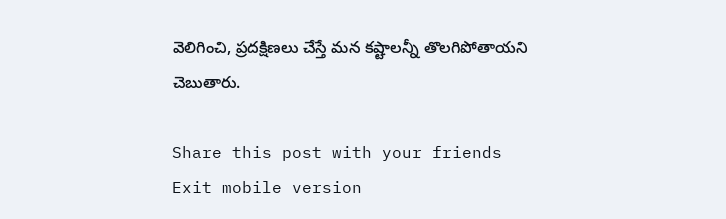వెలిగించి, ప్రదక్షిణలు చేస్తే మన కష్టాలన్నీ తొలగిపోతాయని చెబుతారు.

Share this post with your friends
Exit mobile version